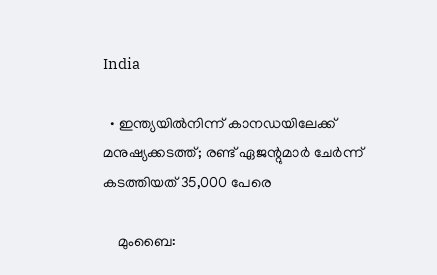India

  • ഇന്ത്യയില്‍നിന്ന് കാനഡയിലേക്ക് മനുഷ്യക്കടത്ത്; രണ്ട് ഏജന്റുമാര്‍ ചേര്‍ന്ന് കടത്തിയത് 35,000 പേരെ

    മുംബൈ: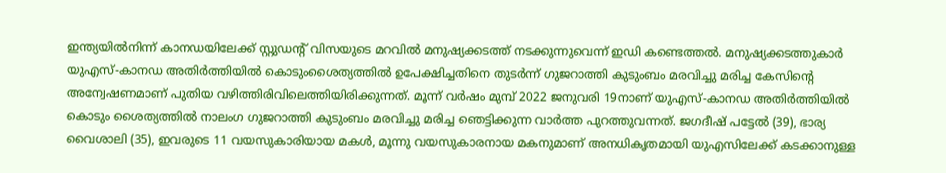ഇന്ത്യയില്‍നിന്ന് കാനഡയിലേക്ക് സ്റ്റുഡന്റ് വിസയുടെ മറവില്‍ മനുഷ്യക്കടത്ത് നടക്കുന്നുവെന്ന് ഇഡി കണ്ടെത്തല്‍. മനുഷ്യക്കടത്തുകാര്‍ യുഎസ്-കാനഡ അതിര്‍ത്തിയില്‍ കൊടുംശൈത്യത്തില്‍ ഉപേക്ഷിച്ചതിനെ തുടര്‍ന്ന് ഗുജറാത്തി കുടുംബം മരവിച്ചു മരിച്ച കേസിന്റെ അന്വേഷണമാണ് പുതിയ വഴിത്തിരിവിലെത്തിയിരിക്കുന്നത്. മൂന്ന് വര്‍ഷം മുമ്പ് 2022 ജനുവരി 19നാണ് യുഎസ്-കാനഡ അതിര്‍ത്തിയില്‍ കൊടും ശൈത്യത്തില്‍ നാലംഗ ഗുജറാത്തി കുടുംബം മരവിച്ചു മരിച്ച ഞെട്ടിക്കുന്ന വാര്‍ത്ത പുറത്തുവന്നത്. ജഗദീഷ് പട്ടേല്‍ (39), ഭാര്യ വൈശാലി (35), ഇവരുടെ 11 വയസുകാരിയായ മകള്‍, മൂന്നു വയസുകാരനായ മകനുമാണ് അനധികൃതമായി യുഎസിലേക്ക് കടക്കാനുള്ള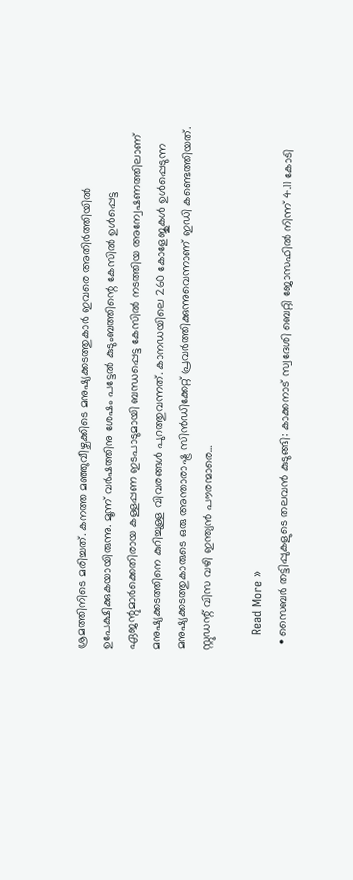ശ്രമത്തിനിടെ മരിച്ചത്. കനത്ത മഞ്ഞുവീഴ്ചക്കിടെ മനുഷ്യക്കടത്തുകാര്‍ ഇവരെ അതിര്‍ത്തിയില്‍ ഉപേക്ഷിക്കുകയായിരുന്നു. മൂന്ന് വര്‍ഷത്തിനു ശേഷം പട്ടേല്‍ കുടുംബത്തിന്റെ കേസില്‍ ഉള്‍പ്പെട്ട ഏജന്റുമാര്‍ക്കെതിരായ കള്ളപ്പണ ഇടപാടുമായി ബന്ധപ്പെട്ട കേസില്‍ നടത്തിയ അന്വേഷണത്തിലാണ് മനുഷ്യക്കടത്തിനെ കുറിച്ചുള്ള വിവരങ്ങള്‍ പുറത്തുവന്നത്. കാനഡയിലെ 260 കോളേജുകള്‍ ഉള്‍പ്പെടുന്ന മനുഷ്യക്കടത്തുകാരുടെ ഒരു അന്താരാഷ്ട്ര സിന്‍ഡിക്കേറ്റ് പ്രവര്‍ത്തിക്കുന്നുവെന്നാണ് ഇഡി കണ്ടെത്തിയത്. സ്റ്റുഡന്റ് വിസ വഴി ഇന്ത്യന്‍ പൗരന്മാരെ…

    Read More »
  • സൈബർ തട്ടിപ്പുകളുടെ തലവൻ കുടുങ്ങി: കാക്കനാട് സ്വദേശി ബെറ്റി ജോസഫില്‍ നിന്ന് 4.11 കോടി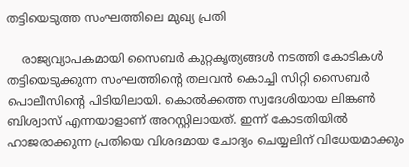തട്ടിയെടുത്ത സംഘത്തിലെ മുഖ്യ പ്രതി

    രാജ്യവ്യാപകമായി സൈബർ കുറ്റകൃത്യങ്ങൾ നടത്തി കോടികൾ തട്ടിയെടുക്കുന്ന സംഘത്തിന്റെ തലവൻ കൊച്ചി സിറ്റി സൈബർ പൊലീസിന്റെ പിടിയിലായി. കൊൽക്കത്ത സ്വദേശിയായ ലിങ്കൺ ബിശ്വാസ് എന്നയാളാണ് അറസ്റ്റിലായത്. ഇന്ന് കോടതിയിൽ ഹാജരാക്കുന്ന പ്രതിയെ വിശദമായ ചോദ്യം ചെയ്യലിന് വിധേയമാക്കും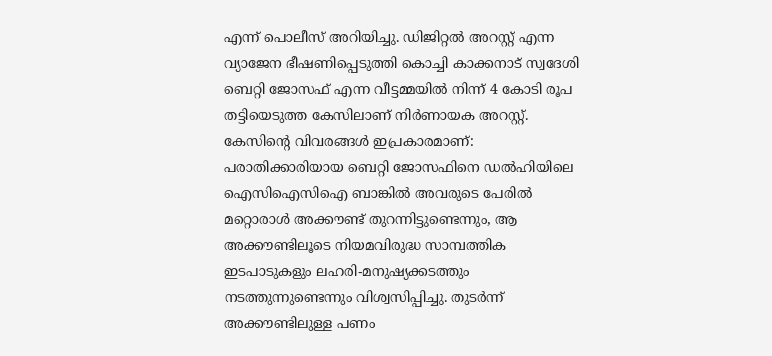എന്ന് പൊലീസ് അറിയിച്ചു. ഡിജിറ്റൽ അറസ്റ്റ് എന്ന വ്യാജേന ഭീഷണിപ്പെടുത്തി കൊച്ചി കാക്കനാട് സ്വദേശി ബെറ്റി ജോസഫ് എന്ന വീട്ടമ്മയിൽ നിന്ന് 4 കോടി രൂപ തട്ടിയെടുത്ത കേസിലാണ് നിർണായക അറസ്റ്റ്. കേസിന്റെ വിവരങ്ങൾ ഇപ്രകാരമാണ്: പരാതിക്കാരിയായ ബെറ്റി ജോസഫിനെ ഡൽഹിയിലെ ഐസിഐസിഐ ബാങ്കിൽ അവരുടെ പേരിൽ മറ്റൊരാൾ അക്കൗണ്ട് തുറന്നിട്ടുണ്ടെന്നും, ആ അക്കൗണ്ടിലൂടെ നിയമവിരുദ്ധ സാമ്പത്തിക ഇടപാടുകളും ലഹരി-മനുഷ്യക്കടത്തും നടത്തുന്നുണ്ടെന്നും വിശ്വസിപ്പിച്ചു. തുടർന്ന് അക്കൗണ്ടിലുള്ള പണം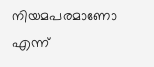നിയമപരമാണോ എന്ന്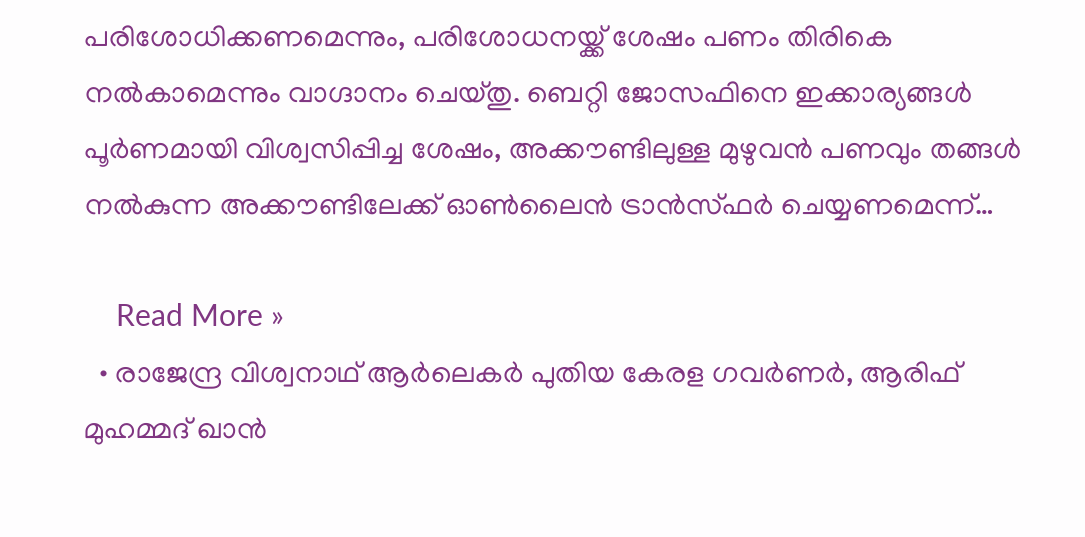പരിശോധിക്കണമെന്നും, പരിശോധനയ്ക്ക് ശേഷം പണം തിരികെ നൽകാമെന്നും വാഗ്ദാനം ചെയ്തു. ബെറ്റി ജോസഫിനെ ഇക്കാര്യങ്ങൾ പൂർണമായി വിശ്വസിപ്പിച്ച ശേഷം, അക്കൗണ്ടിലുള്ള മുഴുവൻ പണവും തങ്ങൾ നൽകുന്ന അക്കൗണ്ടിലേക്ക് ഓൺലൈൻ ട്രാൻസ്ഫർ ചെയ്യണമെന്ന്…

    Read More »
  • രാജേന്ദ്ര വിശ്വനാഥ് ആർലെകർ പുതിയ കേരള ഗവർണർ, ആരിഫ് മുഹമ്മദ് ഖാൻ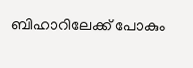ബിഹാറിലേക്ക് പോകും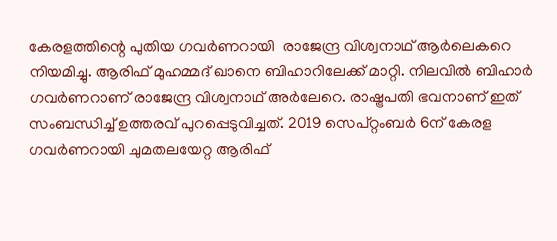കേരളത്തിന്റെ പുതിയ ഗവർണറായി  രാജേന്ദ്ര വിശ്വനാഥ് ആർലെകറെ നിയമിച്ചു. ആരിഫ്‌ മുഹമ്മദ്‌ ഖാനെ ബിഹാറിലേക്ക്‌ മാറ്റി. നിലവിൽ ബിഹാർ ഗവർണറാണ് രാജേന്ദ്ര വിശ്വനാഥ്‌ അർലേറെ. രാഷ്ട്രപതി ഭവനാണ് ഇത് സംബന്ധിച്ച് ഉത്തരവ് പുറപ്പെടുവിച്ചത്. 2019 സെപ്റ്റംബർ 6ന് കേരള ഗവർണറായി ചുമതലയേറ്റ ആരിഫ്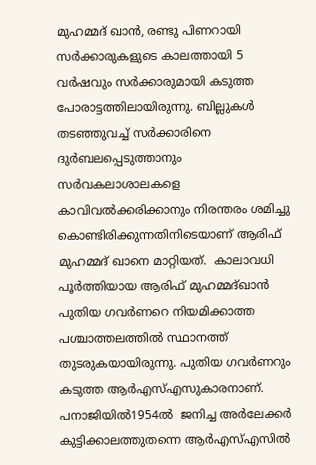മുഹമ്മദ് ഖാന്‍, രണ്ടു പിണറായി സർക്കാരുകളുടെ കാലത്തായി 5 വർഷവും സർക്കാരുമായി കടുത്ത പോരാട്ടത്തിലായിരുന്നു. ബില്ലുകൾ തടഞ്ഞുവച്ച്‌ സർക്കാരിനെ ദുർബലപ്പെടുത്താനും സർവകലാശാലകളെ കാവിവൽക്കരിക്കാനും നിരന്തരം ശമിച്ചു കൊണ്ടിരിക്കുന്നതിനിടെയാണ്‌ ആരിഫ്‌ മുഹമ്മദ്‌ ഖാനെ മാറ്റിയത്‌.  കാലാവധി പൂർത്തിയായ ആരിഫ്‌ മുഹമ്മദ്‌ഖാൻ പുതിയ ഗവർണറെ നിയമിക്കാത്ത പശ്ചാത്തലത്തിൽ സ്ഥാനത്ത്‌ തുടരുകയായിരുന്നു. പുതിയ ഗവർണറും കടുത്ത ആർഎസ്‌എസുകാരനാണ്‌. പനാജിയിൽ1954ൽ  ജനിച്ച അർലേക്കർ കുട്ടിക്കാലത്തുതന്നെ ആർഎസ്‌എസിൽ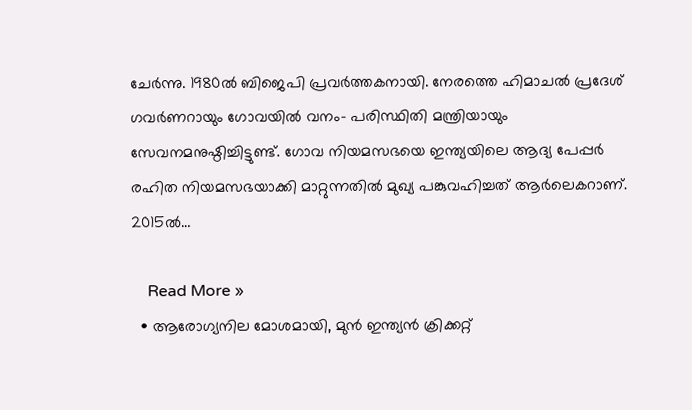ചേർന്നു. 1980ൽ ബിജെപി പ്രവർത്തകനായി. നേരത്തെ ഹിമാചൽ പ്രദേശ് ഗവർണറായും ഗോവയിൽ വനം- പരിസ്ഥിതി മന്ത്രിയായും സേവനമനുഷ്ഠിച്ചിട്ടുണ്ട്. ഗോവ നിയമസഭയെ ഇന്ത്യയിലെ ആദ്യ പേപ്പർ രഹിത നിയമസഭയാക്കി മാറ്റുന്നതിൽ മുഖ്യ പങ്കുവഹിച്ചത് ആർലെകറാണ്. 2015ൽ…

    Read More »
  • ആരോഗ്യനില മോശമായി, മുന്‍ ഇന്ത്യന്‍ ക്രിക്കറ്റ്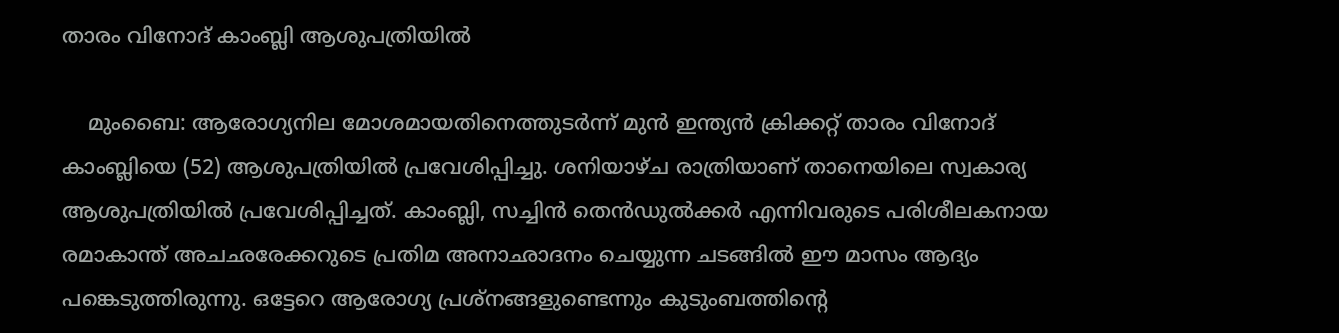താരം വിനോദ് കാംബ്ലി ആശുപത്രിയില്‍

    മുംബൈ: ആരോഗ്യനില മോശമായതിനെത്തുടര്‍ന്ന് മുന്‍ ഇന്ത്യന്‍ ക്രിക്കറ്റ് താരം വിനോദ് കാംബ്ലിയെ (52) ആശുപത്രിയില്‍ പ്രവേശിപ്പിച്ചു. ശനിയാഴ്ച രാത്രിയാണ് താനെയിലെ സ്വകാര്യ ആശുപത്രിയില്‍ പ്രവേശിപ്പിച്ചത്. കാംബ്ലി, സച്ചിന്‍ തെന്‍ഡുല്‍ക്കര്‍ എന്നിവരുടെ പരിശീലകനായ രമാകാന്ത് അചഛരേക്കറുടെ പ്രതിമ അനാഛാദനം ചെയ്യുന്ന ചടങ്ങില്‍ ഈ മാസം ആദ്യം പങ്കെടുത്തിരുന്നു. ഒട്ടേറെ ആരോഗ്യ പ്രശ്‌നങ്ങളുണ്ടെന്നും കുടുംബത്തിന്റെ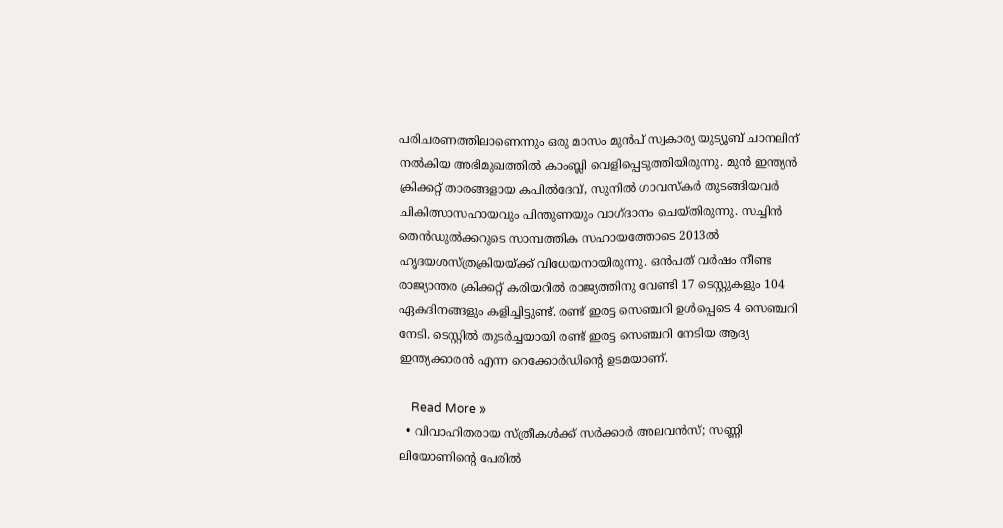പരിചരണത്തിലാണെന്നും ഒരു മാസം മുന്‍പ് സ്വകാര്യ യുട്യൂബ് ചാനലിന് നല്‍കിയ അഭിമുഖത്തില്‍ കാംബ്ലി വെളിപ്പെടുത്തിയിരുന്നു. മുന്‍ ഇന്ത്യന്‍ ക്രിക്കറ്റ് താരങ്ങളായ കപില്‍ദേവ്, സുനില്‍ ഗാവസ്‌കര്‍ തുടങ്ങിയവര്‍ ചികിത്സാസഹായവും പിന്തുണയും വാഗ്ദാനം ചെയ്തിരുന്നു. സച്ചിന്‍ തെന്‍ഡുല്‍ക്കറുടെ സാമ്പത്തിക സഹായത്തോടെ 2013ല്‍ ഹൃദയശസ്ത്രക്രിയയ്ക്ക് വിധേയനായിരുന്നു. ഒന്‍പത് വര്‍ഷം നീണ്ട രാജ്യാന്തര ക്രിക്കറ്റ് കരിയറില്‍ രാജ്യത്തിനു വേണ്ടി 17 ടെസ്റ്റുകളും 104 ഏകദിനങ്ങളും കളിച്ചിട്ടുണ്ട്. രണ്ട് ഇരട്ട സെഞ്ചറി ഉള്‍പ്പെടെ 4 സെഞ്ചറി നേടി. ടെസ്റ്റില്‍ തുടര്‍ച്ചയായി രണ്ട് ഇരട്ട സെഞ്ചറി നേടിയ ആദ്യ ഇന്ത്യക്കാരന്‍ എന്ന റെക്കോര്‍ഡിന്റെ ഉടമയാണ്.

    Read More »
  • വിവാഹിതരായ സ്ത്രീകള്‍ക്ക് സര്‍ക്കാര്‍ അലവന്‍സ്; സണ്ണി ലിയോണിന്റെ പേരില്‍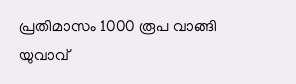പ്രതിമാസം 1000 രൂപ വാങ്ങി യുവാവ്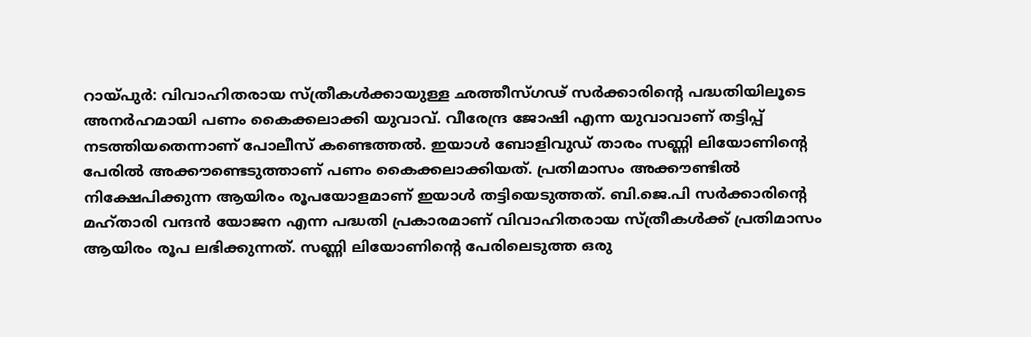റായ്പുര്‍: വിവാഹിതരായ സ്ത്രീകള്‍ക്കായുള്ള ഛത്തീസ്ഗഢ് സര്‍ക്കാരിന്റെ പദ്ധതിയിലൂടെ അനര്‍ഹമായി പണം കൈക്കലാക്കി യുവാവ്. വീരേന്ദ്ര ജോഷി എന്ന യുവാവാണ് തട്ടിപ്പ് നടത്തിയതെന്നാണ് പോലീസ് കണ്ടെത്തല്‍. ഇയാള്‍ ബോളിവുഡ് താരം സണ്ണി ലിയോണിന്റെ പേരില്‍ അക്കൗണ്ടെടുത്താണ് പണം കൈക്കലാക്കിയത്. പ്രതിമാസം അക്കൗണ്ടില്‍ നിക്ഷേപിക്കുന്ന ആയിരം രൂപയോളമാണ് ഇയാള്‍ തട്ടിയെടുത്തത്. ബി.ജെ.പി സര്‍ക്കാരിന്റെ മഹ്താരി വന്ദന്‍ യോജന എന്ന പദ്ധതി പ്രകാരമാണ് വിവാഹിതരായ സ്ത്രീകള്‍ക്ക് പ്രതിമാസം ആയിരം രൂപ ലഭിക്കുന്നത്. സണ്ണി ലിയോണിന്റെ പേരിലെടുത്ത ഒരു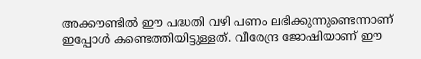അക്കൗണ്ടില്‍ ഈ പദ്ധതി വഴി പണം ലഭിക്കുന്നുണ്ടെന്നാണ് ഇപ്പോള്‍ കണ്ടെത്തിയിട്ടുള്ളത്. വീരേന്ദ്ര ജോഷിയാണ് ഈ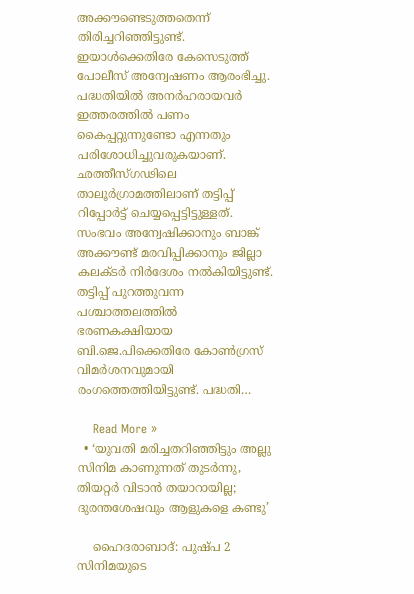അക്കൗണ്ടെടുത്തതെന്ന് തിരിച്ചറിഞ്ഞിട്ടുണ്ട്. ഇയാള്‍ക്കെതിരേ കേസെടുത്ത് പോലീസ് അന്വേഷണം ആരംഭിച്ചു. പദ്ധതിയില്‍ അനര്‍ഹരായവര്‍ ഇത്തരത്തില്‍ പണം കൈപ്പറ്റുന്നുണ്ടോ എന്നതും പരിശോധിച്ചുവരുകയാണ്. ഛത്തീസ്ഗഢിലെ താലൂര്‍ഗ്രാമത്തിലാണ് തട്ടിപ്പ് റിപ്പോര്‍ട്ട് ചെയ്യപ്പെട്ടിട്ടുള്ളത്. സംഭവം അന്വേഷിക്കാനും ബാങ്ക് അക്കൗണ്ട് മരവിപ്പിക്കാനും ജില്ലാ കലക്ടര്‍ നിര്‍ദേശം നല്‍കിയിട്ടുണ്ട്. തട്ടിപ്പ് പുറത്തുവന്ന പശ്ചാത്തലത്തില്‍ ഭരണകക്ഷിയായ ബി.ജെ.പിക്കെതിരേ കോണ്‍ഗ്രസ് വിമര്‍ശനവുമായി രംഗത്തെത്തിയിട്ടുണ്ട്. പദ്ധതി…

    Read More »
  • ‘യുവതി മരിച്ചതറിഞ്ഞിട്ടും അല്ലു സിനിമ കാണുന്നത് തുടര്‍ന്നു, തിയറ്റര്‍ വിടാന്‍ തയാറായില്ല; ദുരന്തശേഷവും ആളുകളെ കണ്ടു’

    ഹൈദരാബാദ്: പുഷ്പ 2 സിനിമയുടെ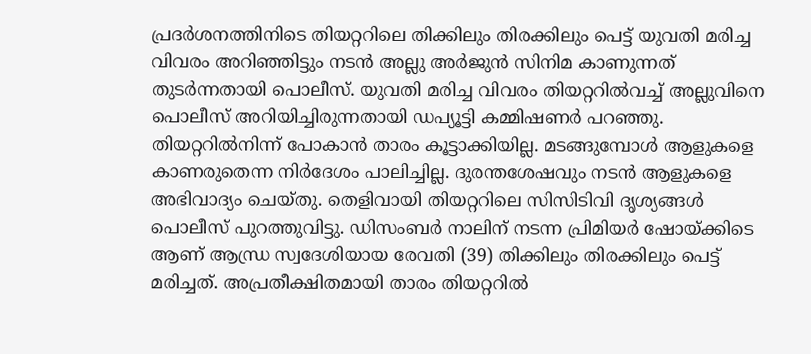പ്രദര്‍ശനത്തിനിടെ തിയറ്ററിലെ തിക്കിലും തിരക്കിലും പെട്ട് യുവതി മരിച്ച വിവരം അറിഞ്ഞിട്ടും നടന്‍ അല്ലു അര്‍ജുന്‍ സിനിമ കാണുന്നത് തുടര്‍ന്നതായി പൊലീസ്. യുവതി മരിച്ച വിവരം തിയറ്ററില്‍വച്ച് അല്ലുവിനെ പൊലീസ് അറിയിച്ചിരുന്നതായി ഡപ്യൂട്ടി കമ്മിഷണര്‍ പറഞ്ഞു. തിയറ്ററില്‍നിന്ന് പോകാന്‍ താരം കൂട്ടാക്കിയില്ല. മടങ്ങുമ്പോള്‍ ആളുകളെ കാണരുതെന്ന നിര്‍ദേശം പാലിച്ചില്ല. ദുരന്തശേഷവും നടന്‍ ആളുകളെ അഭിവാദ്യം ചെയ്തു. തെളിവായി തിയറ്ററിലെ സിസിടിവി ദൃശ്യങ്ങള്‍ പൊലീസ് പുറത്തുവിട്ടു. ഡിസംബര്‍ നാലിന് നടന്ന പ്രിമിയര്‍ ഷോയ്ക്കിടെ ആണ് ആന്ധ്ര സ്വദേശിയായ രേവതി (39) തിക്കിലും തിരക്കിലും പെട്ട് മരിച്ചത്. അപ്രതീക്ഷിതമായി താരം തിയറ്ററില്‍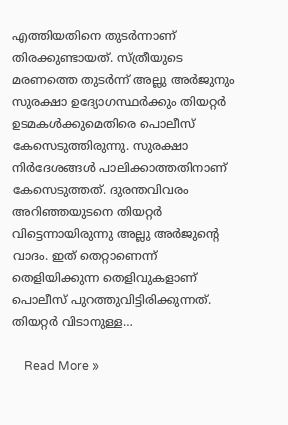എത്തിയതിനെ തുടര്‍ന്നാണ് തിരക്കുണ്ടായത്. സ്ത്രീയുടെ മരണത്തെ തുടര്‍ന്ന് അല്ലു അര്‍ജുനും സുരക്ഷാ ഉദ്യോഗസ്ഥര്‍ക്കും തിയറ്റര്‍ ഉടമകള്‍ക്കുമെതിരെ പൊലീസ് കേസെടുത്തിരുന്നു. സുരക്ഷാ നിര്‍ദേശങ്ങള്‍ പാലിക്കാത്തതിനാണ് കേസെടുത്തത്. ദുരന്തവിവരം അറിഞ്ഞയുടനെ തിയറ്റര്‍ വിട്ടെന്നായിരുന്നു അല്ലു അര്‍ജുന്റെ വാദം. ഇത് തെറ്റാണെന്ന് തെളിയിക്കുന്ന തെളിവുകളാണ് പൊലീസ് പുറത്തുവിട്ടിരിക്കുന്നത്. തിയറ്റര്‍ വിടാനുള്ള…

    Read More »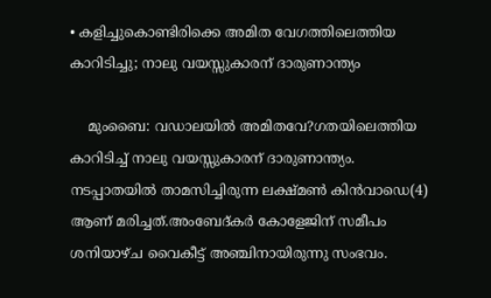• കളിച്ചുകൊണ്ടിരിക്കെ അമിത വേഗത്തിലെത്തിയ കാറിടിച്ചു; നാലു വയസ്സുകാരന് ദാരുണാന്ത്യം

    മുംബൈ: വഡാലയില്‍ അമിതവേ?ഗതയിലെത്തിയ കാറിടിച്ച് നാലു വയസ്സുകാരന് ദാരുണാന്ത്യം. നടപ്പാതയില്‍ താമസിച്ചിരുന്ന ലക്ഷ്മണ്‍ കിന്‍വാഡെ(4) ആണ് മരിച്ചത്.അംബേദ്കര്‍ കോളേജിന് സമീപം ശനിയാഴ്ച വൈകീട്ട് അഞ്ചിനായിരുന്നു സംഭവം.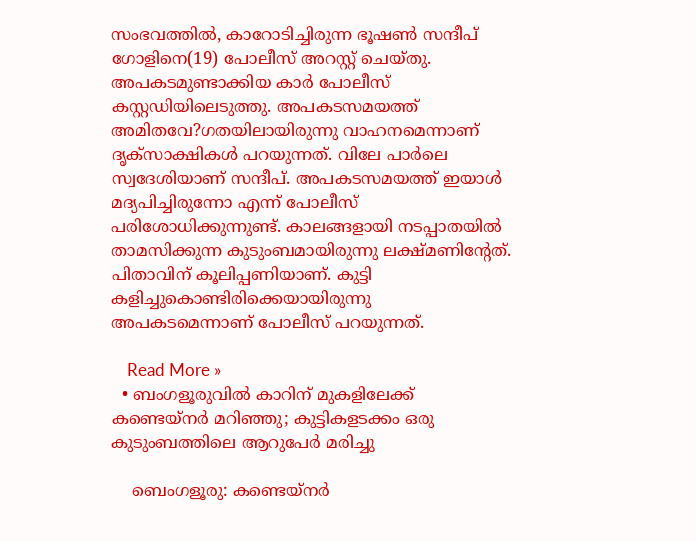സംഭവത്തില്‍, കാറോടിച്ചിരുന്ന ഭൂഷണ്‍ സന്ദീപ് ഗോളിനെ(19) പോലീസ് അറസ്റ്റ് ചെയ്തു. അപകടമുണ്ടാക്കിയ കാര്‍ പോലീസ് കസ്റ്റഡിയിലെടുത്തു. അപകടസമയത്ത് അമിതവേ?ഗതയിലായിരുന്നു വാഹനമെന്നാണ് ദൃക്‌സാക്ഷികള്‍ പറയുന്നത്. വിലേ പാര്‍ലെ സ്വദേശിയാണ് സന്ദീപ്. അപകടസമയത്ത് ഇയാള്‍ മദ്യപിച്ചിരുന്നോ എന്ന് പോലീസ് പരിശോധിക്കുന്നുണ്ട്. കാലങ്ങളായി നടപ്പാതയില്‍ താമസിക്കുന്ന കുടുംബമായിരുന്നു ലക്ഷ്മണിന്റേത്. പിതാവിന് കൂലിപ്പണിയാണ്. കുട്ടി കളിച്ചുകൊണ്ടിരിക്കെയായിരുന്നു അപകടമെന്നാണ് പോലീസ് പറയുന്നത്.

    Read More »
  • ബംഗളൂരുവില്‍ കാറിന് മുകളിലേക്ക് കണ്ടെയ്നര്‍ മറിഞ്ഞു; കുട്ടികളടക്കം ഒരു കുടുംബത്തിലെ ആറുപേര്‍ മരിച്ചു

    ബെംഗളൂരു: കണ്ടെയ്നര്‍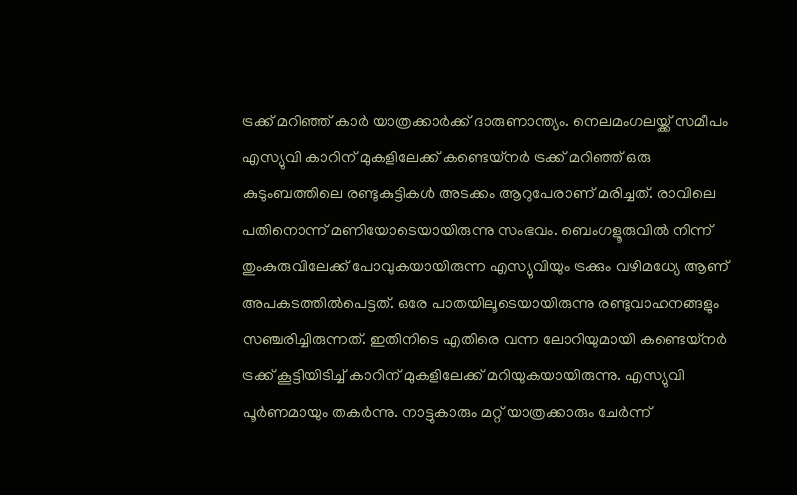ട്രക്ക് മറിഞ്ഞ് കാര്‍ യാത്രക്കാര്‍ക്ക് ദാരുണാന്ത്യം. നെലമംഗലയ്ക്ക് സമീപം എസ്യുവി കാറിന് മുകളിലേക്ക് കണ്ടെയ്നര്‍ ട്രക്ക് മറിഞ്ഞ് ഒരു കുടുംബത്തിലെ രണ്ടുകുട്ടികള്‍ അടക്കം ആറുപേരാണ് മരിച്ചത്. രാവിലെ പതിനൊന്ന് മണിയോടെയായിരുന്നു സംഭവം. ബെംഗളൂരുവില്‍ നിന്ന് തുംകുരുവിലേക്ക് പോവുകയായിരുന്ന എസ്യുവിയും ട്രക്കും വഴിമധ്യേ ആണ് അപകടത്തില്‍പെട്ടത്. ഒരേ പാതയിലൂടെയായിരുന്നു രണ്ടുവാഹനങ്ങളും സഞ്ചരിച്ചിരുന്നത്. ഇതിനിടെ എതിരെ വന്ന ലോറിയുമായി കണ്ടെയ്നര്‍ ട്രക്ക് കൂട്ടിയിടിച്ച് കാറിന് മുകളിലേക്ക് മറിയുകയായിരുന്നു. എസ്യുവി പൂര്‍ണമായും തകര്‍ന്നു. നാട്ടുകാരും മറ്റ് യാത്രക്കാരും ചേര്‍ന്ന്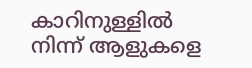കാറിനുള്ളില്‍ നിന്ന് ആളുകളെ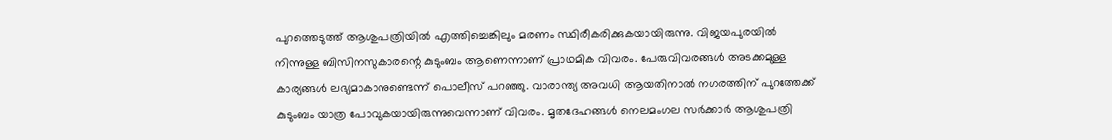പുറത്തെടുത്ത് ആശുപത്രിയില്‍ എത്തിച്ചെങ്കിലും മരണം സ്ഥിരീകരിക്കുകയായിരുന്നു. വിജയപുരയില്‍ നിന്നുള്ള ബിസിനസുകാരന്റെ കുടുംബം ആണെന്നാണ് പ്രാഥമിക വിവരം. പേരുവിവരങ്ങള്‍ അടക്കമുള്ള കാര്യങ്ങള്‍ ലഭ്യമാകാനുണ്ടെന്ന് പൊലീസ് പറഞ്ഞു. വാരാന്ത്യ അവധി ആയതിനാല്‍ നഗരത്തിന് പുറത്തേക്ക് കുടുംബം യാത്ര പോവുകയായിരുന്നുവെന്നാണ് വിവരം. മൃതദേഹങ്ങള്‍ നെലമംഗല സര്‍ക്കാര്‍ ആശുപത്രി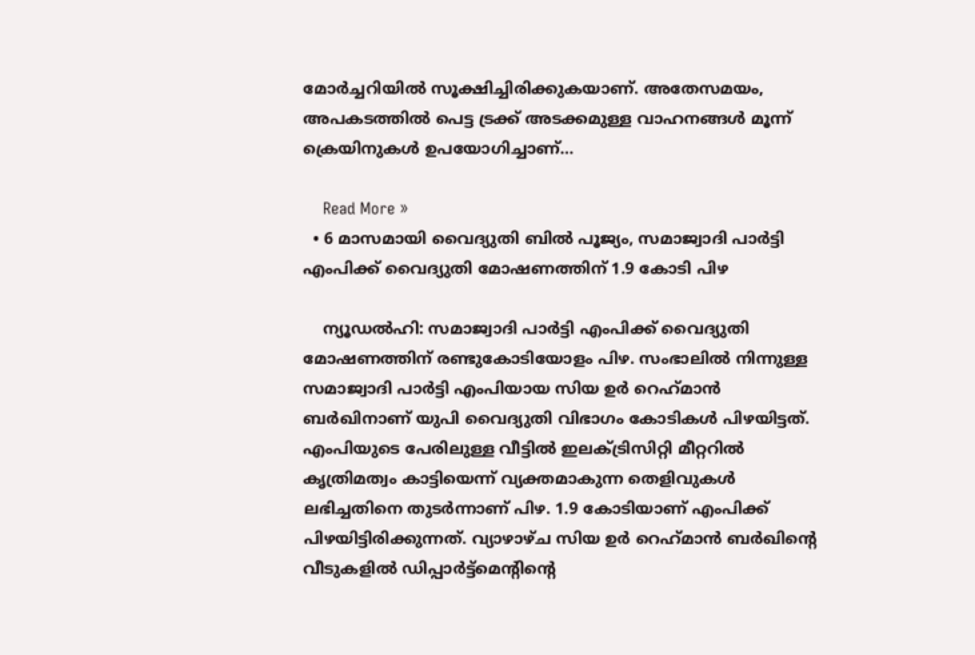മോര്‍ച്ചറിയില്‍ സൂക്ഷിച്ചിരിക്കുകയാണ്. അതേസമയം, അപകടത്തില്‍ പെട്ട ട്രക്ക് അടക്കമുള്ള വാഹനങ്ങള്‍ മൂന്ന് ക്രെയിനുകള്‍ ഉപയോഗിച്ചാണ്…

    Read More »
  • 6 മാസമായി വൈദ്യുതി ബില്‍ പൂജ്യം, സമാജ്വാദി പാര്‍ട്ടി എംപിക്ക് വൈദ്യുതി മോഷണത്തിന് 1.9 കോടി പിഴ

    ന്യൂഡല്‍ഹി: സമാജ്വാദി പാര്‍ട്ടി എംപിക്ക് വൈദ്യുതി മോഷണത്തിന് രണ്ടുകോടിയോളം പിഴ. സംഭാലില്‍ നിന്നുള്ള സമാജ്വാദി പാര്‍ട്ടി എംപിയായ സിയ ഉര്‍ റെഹ്‌മാന്‍ ബര്‍ഖിനാണ് യുപി വൈദ്യുതി വിഭാഗം കോടികള്‍ പിഴയിട്ടത്. എംപിയുടെ പേരിലുള്ള വീട്ടില്‍ ഇലക്ട്രിസിറ്റി മീറ്ററില്‍ കൃത്രിമത്വം കാട്ടിയെന്ന് വ്യക്തമാകുന്ന തെളിവുകള്‍ ലഭിച്ചതിനെ തുടര്‍ന്നാണ് പിഴ. 1.9 കോടിയാണ് എംപിക്ക് പിഴയിട്ടിരിക്കുന്നത്. വ്യാഴാഴ്ച സിയ ഉര്‍ റെഹ്‌മാന്‍ ബര്‍ഖിന്റെ വീടുകളില്‍ ഡിപ്പാര്‍ട്ട്മെന്റിന്റെ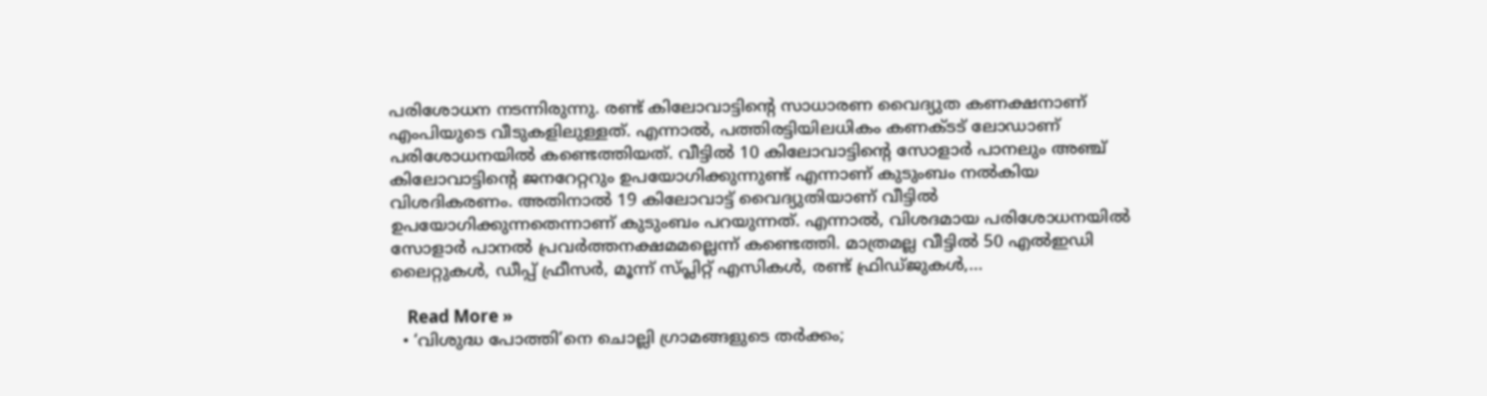പരിശോധന നടന്നിരുന്നു. രണ്ട് കിലോവാട്ടിന്റെ സാധാരണ വൈദ്യുത കണക്ഷനാണ് എംപിയുടെ വീടുകളിലുള്ളത്. എന്നാല്‍, പത്തിരട്ടിയിലധികം കണക്ടട് ലോഡാണ് പരിശോധനയില്‍ കണ്ടെത്തിയത്. വീട്ടില്‍ 10 കിലോവാട്ടിന്റെ സോളാര്‍ പാനലും അഞ്ച് കിലോവാട്ടിന്റെ ജനറേറ്ററും ഉപയോഗിക്കുന്നുണ്ട് എന്നാണ് കുടുംബം നല്‍കിയ വിശദികരണം. അതിനാല്‍ 19 കിലോവാട്ട് വൈദ്യുതിയാണ് വീട്ടില്‍ ഉപയോഗിക്കുന്നതെന്നാണ് കുടുംബം പറയുന്നത്. എന്നാല്‍, വിശദമായ പരിശോധനയില്‍ സോളാര്‍ പാനല്‍ പ്രവര്‍ത്തനക്ഷമമല്ലെന്ന് കണ്ടെത്തി. മാത്രമല്ല വീട്ടില്‍ 50 എല്‍ഇഡി ലൈറ്റുകള്‍, ഡീപ്പ് ഫ്രീസര്‍, മൂന്ന് സ്പ്ലിറ്റ് എസികള്‍, രണ്ട് ഫ്രിഡ്ജുകള്‍,…

    Read More »
  • ‘വിശുദ്ധ പോത്തി’നെ ചൊല്ലി ഗ്രാമങ്ങളുടെ തര്‍ക്കം;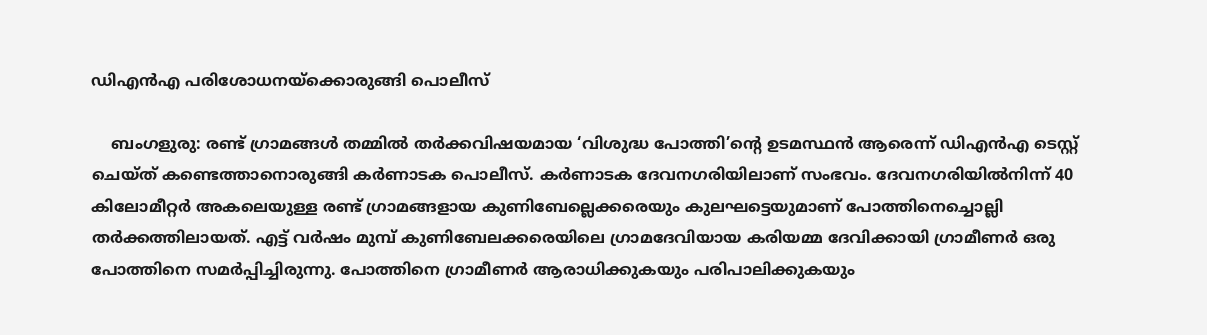ഡിഎന്‍എ പരിശോധനയ്ക്കൊരുങ്ങി പൊലീസ്

    ബംഗളുരു: രണ്ട് ഗ്രാമങ്ങള്‍ തമ്മില്‍ തര്‍ക്കവിഷയമായ ‘വിശുദ്ധ പോത്തി’ന്റെ ഉടമസ്ഥന്‍ ആരെന്ന് ഡിഎന്‍എ ടെസ്റ്റ് ചെയ്ത് കണ്ടെത്താനൊരുങ്ങി കര്‍ണാടക പൊലീസ്. കര്‍ണാടക ദേവനഗരിയിലാണ് സംഭവം. ദേവനഗരിയില്‍നിന്ന് 40 കിലോമീറ്റര്‍ അകലെയുള്ള രണ്ട് ഗ്രാമങ്ങളായ കുണിബേല്ലെക്കരെയും കുലഘട്ടെയുമാണ് പോത്തിനെച്ചൊല്ലി തര്‍ക്കത്തിലായത്. എട്ട് വര്‍ഷം മുമ്പ് കുണിബേലക്കരെയിലെ ഗ്രാമദേവിയായ കരിയമ്മ ദേവിക്കായി ഗ്രാമീണര്‍ ഒരു പോത്തിനെ സമര്‍പ്പിച്ചിരുന്നു. പോത്തിനെ ഗ്രാമീണര്‍ ആരാധിക്കുകയും പരിപാലിക്കുകയും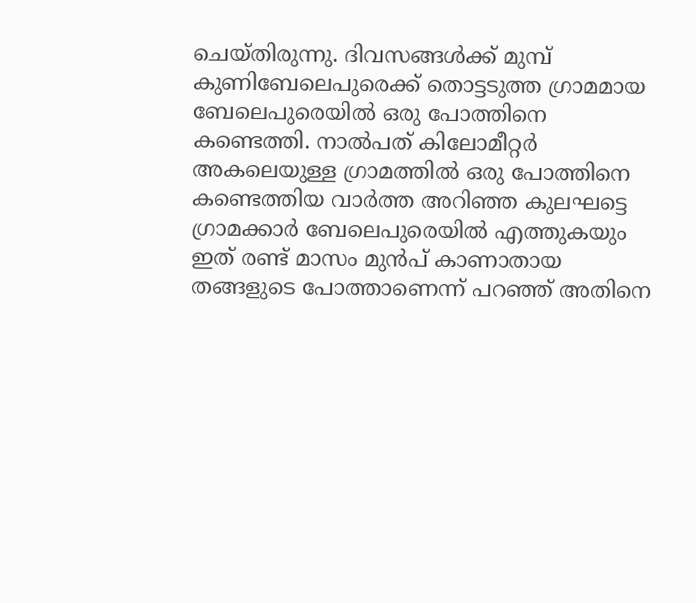ചെയ്തിരുന്നു. ദിവസങ്ങള്‍ക്ക് മുമ്പ് കുണിബേലെപുരെക്ക് തൊട്ടടുത്ത ഗ്രാമമായ ബേലെപുരെയില്‍ ഒരു പോത്തിനെ കണ്ടെത്തി. നാല്‍പത് കിലോമീറ്റര്‍ അകലെയുള്ള ഗ്രാമത്തില്‍ ഒരു പോത്തിനെ കണ്ടെത്തിയ വാര്‍ത്ത അറിഞ്ഞ കുലഘട്ടെ ഗ്രാമക്കാര്‍ ബേലെപുരെയില്‍ എത്തുകയും ഇത് രണ്ട് മാസം മുന്‍പ് കാണാതായ തങ്ങളുടെ പോത്താണെന്ന് പറഞ്ഞ് അതിനെ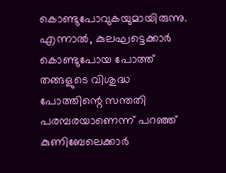കൊണ്ടുപോവുകയുമായിരുന്നു. എന്നാല്‍, കുലഘട്ടെക്കാര്‍ കൊണ്ടുപോയ പോത്ത് തങ്ങളുടെ വിശുദ്ധ പോത്തിന്റെ സന്തതി പരമ്പരയാണെന്ന് പറഞ്ഞ് കുണിബേലെക്കാര്‍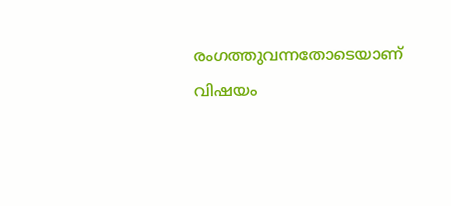രംഗത്തുവന്നതോടെയാണ് വിഷയം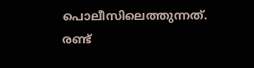പൊലീസിലെത്തുന്നത്. രണ്ട്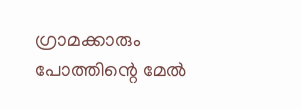ഗ്രാമക്കാരും പോത്തിന്റെ മേല്‍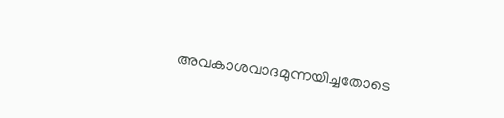അവകാശവാദമുന്നയിച്ചതോടെ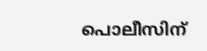പൊലീസിന്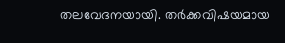തലവേദനയായി. തര്‍ക്കവിഷയമായ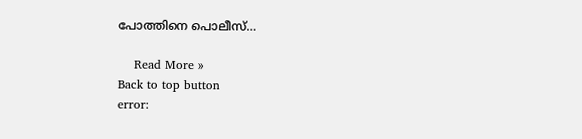പോത്തിനെ പൊലീസ്…

    Read More »
Back to top button
error: